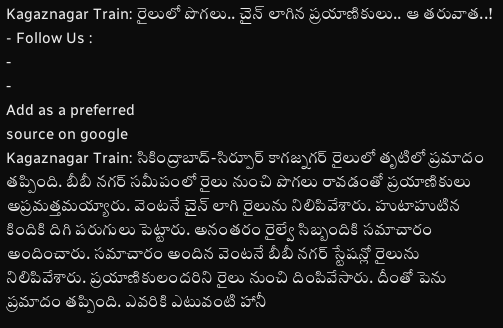Kagaznagar Train: రైలులో పొగలు.. చైన్ లాగిన ప్రయాణికులు.. ఆ తరువాత..!
- Follow Us :
-
-
Add as a preferred
source on google
Kagaznagar Train: సికింద్రాబాద్-సిర్పూర్ కాగజ్నగర్ రైలులో తృటిలో ప్రమాదం తప్పింది. బీబీ నగర్ సమీపంలో రైలు నుంచి పొగలు రావడంతో ప్రయాణికులు అప్రమత్తమయ్యారు. వెంటనే చైన్ లాగి రైలును నిలిపివేశారు. హుటాహుటిన కిందికి దిగి పరుగులు పెట్టారు. అనంతరం రైల్వే సిబ్బందికి సమాచారం అందించారు. సమాచారం అందిన వెంటనే బీబీ నగర్ స్టేషన్లో రైలును నిలిపివేశారు. ప్రయాణికులందరిని రైలు నుంచి దింపివేసారు. దీంతో పెను ప్రమాదం తప్పింది. ఎవరికి ఎటువంటి హానీ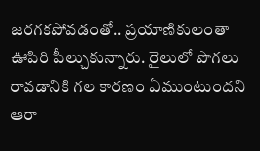జరగకపోవడంతో.. ప్రయాణికులంతా ఊపిరి పీల్చుకున్నారు. రైలులో పొగలు రావడానికి గల కారణం ఏముంటుందని ఆరా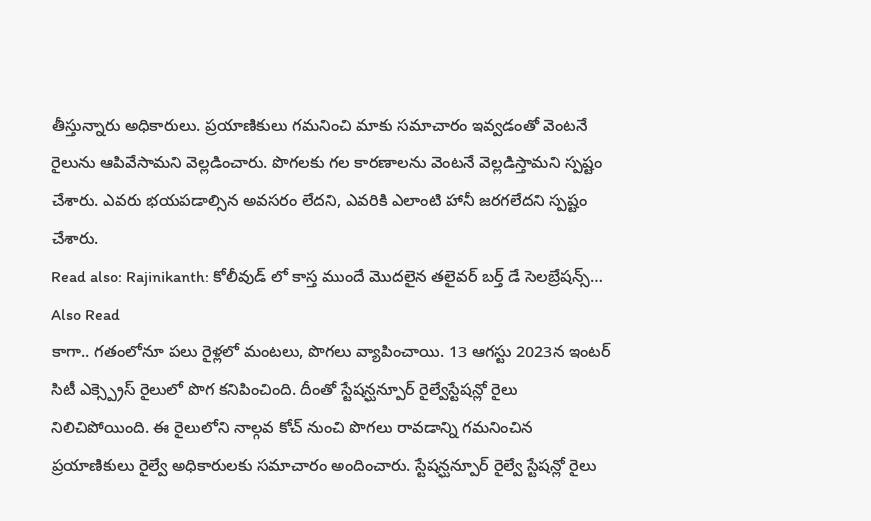తీస్తున్నారు అధికారులు. ప్రయాణికులు గమనించి మాకు సమాచారం ఇవ్వడంతో వెంటనే రైలును ఆపివేసామని వెల్లడించారు. పొగలకు గల కారణాలను వెంటనే వెల్లడిస్తామని స్పష్టం చేశారు. ఎవరు భయపడాల్సిన అవసరం లేదని, ఎవరికి ఎలాంటి హానీ జరగలేదని స్పష్టం చేశారు.
Read also: Rajinikanth: కోలీవుడ్ లో కాస్త ముందే మొదలైన తలైవర్ బర్త్ డే సెలబ్రేషన్స్…
Also Read
కాగా.. గతంలోనూ పలు రైళ్లలో మంటలు, పొగలు వ్యాపించాయి. 13 ఆగస్టు 2023న ఇంటర్ సిటీ ఎక్స్ప్రెస్ రైలులో పొగ కనిపించింది. దీంతో స్టేషన్ఘన్పూర్ రైల్వేస్టేషన్లో రైలు నిలిచిపోయింది. ఈ రైలులోని నాల్గవ కోచ్ నుంచి పొగలు రావడాన్ని గమనించిన ప్రయాణికులు రైల్వే అధికారులకు సమాచారం అందించారు. స్టేషన్ఘన్పూర్ రైల్వే స్టేషన్లో రైలు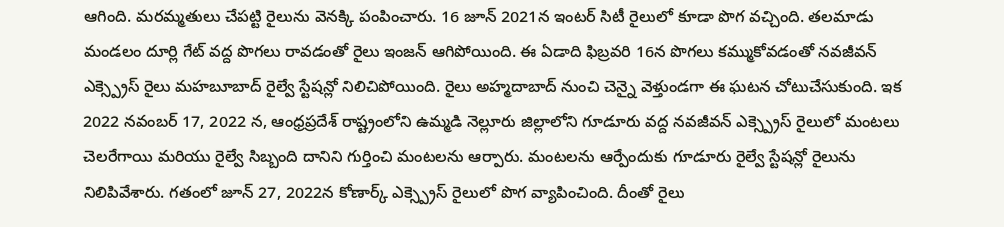ఆగింది. మరమ్మతులు చేపట్టి రైలును వెనక్కి పంపించారు. 16 జూన్ 2021న ఇంటర్ సిటీ రైలులో కూడా పొగ వచ్చింది. తలమాడు మండలం దూర్లి గేట్ వద్ద పొగలు రావడంతో రైలు ఇంజన్ ఆగిపోయింది. ఈ ఏడాది ఫిబ్రవరి 16న పొగలు కమ్ముకోవడంతో నవజీవన్ ఎక్స్ప్రెస్ రైలు మహబూబాద్ రైల్వే స్టేషన్లో నిలిచిపోయింది. రైలు అహ్మదాబాద్ నుంచి చెన్నై వెళ్తుండగా ఈ ఘటన చోటుచేసుకుంది. ఇక 2022 నవంబర్ 17, 2022 న, ఆంధ్రప్రదేశ్ రాష్ట్రంలోని ఉమ్మడి నెల్లూరు జిల్లాలోని గూడూరు వద్ద నవజీవన్ ఎక్స్ప్రెస్ రైలులో మంటలు చెలరేగాయి మరియు రైల్వే సిబ్బంది దానిని గుర్తించి మంటలను ఆర్పారు. మంటలను ఆర్పేందుకు గూడూరు రైల్వే స్టేషన్లో రైలును నిలిపివేశారు. గతంలో జూన్ 27, 2022న కోణార్క్ ఎక్స్ప్రెస్ రైలులో పొగ వ్యాపించింది. దీంతో రైలు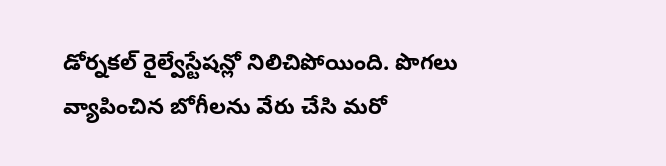డోర్నకల్ రైల్వేస్టేషన్లో నిలిచిపోయింది. పొగలు వ్యాపించిన బోగీలను వేరు చేసి మరో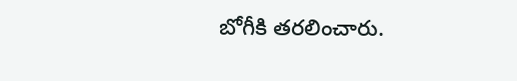బోగీకి తరలించారు.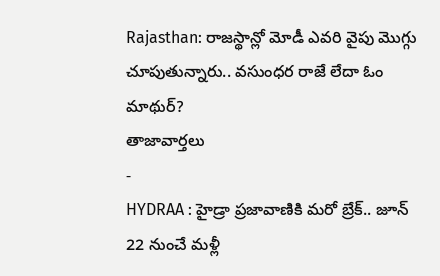Rajasthan: రాజస్థాన్లో మోడీ ఎవరి వైపు మొగ్గు చూపుతున్నారు.. వసుంధర రాజే లేదా ఓం మాథుర్?
తాజావార్తలు
-
HYDRAA : హైడ్రా ప్రజావాణికి మరో బ్రేక్.. జూన్ 22 నుంచే మళ్లీ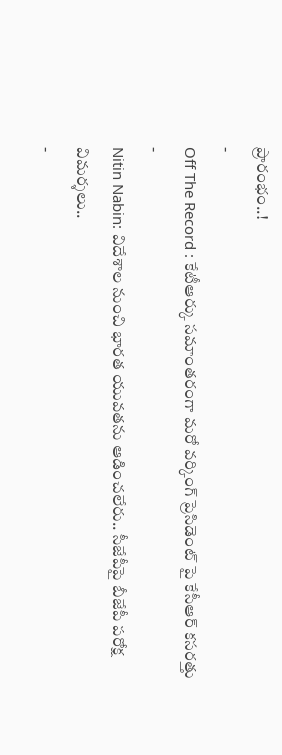ప్రారంభం..!
-
Off The Record : కేటీఆర్కు సమాంతరంగా మరో వర్కింగ్ ప్రెసిడెంట్ పై కేసీఆర్ కసరత్తు
-
Nitin Nabin: విదేశాల నుంచి భారత యువతను ఆడించలేరు.. సీజేపీపై బీజేపీ పరోక్ష విమర్శలు..
-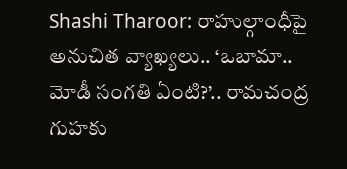Shashi Tharoor: రాహుల్గాంధీపై అనుచిత వ్యాఖ్యలు.. ‘ఒబామా.. మోడీ సంగతి ఏంటి?’.. రామచంద్ర గుహకు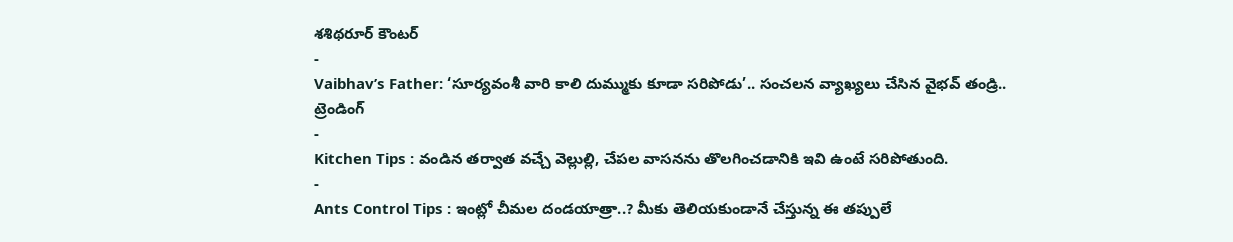శశిథరూర్ కౌంటర్
-
Vaibhav’s Father: ‘సూర్యవంశీ వారి కాలి దుమ్ముకు కూడా సరిపోడు’.. సంచలన వ్యాఖ్యలు చేసిన వైభవ్ తండ్రి..
ట్రెండింగ్
-
Kitchen Tips : వండిన తర్వాత వచ్చే వెల్లుల్లి, చేపల వాసనను తొలగించడానికి ఇవి ఉంటే సరిపోతుంది.
-
Ants Control Tips : ఇంట్లో చీమల దండయాత్రా..? మీకు తెలియకుండానే చేస్తున్న ఈ తప్పులే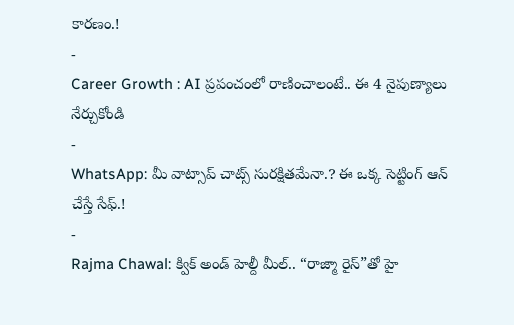కారణం.!
-
Career Growth : AI ప్రపంచంలో రాణించాలంటే.. ఈ 4 నైపుణ్యాలు నేర్చుకోండి
-
WhatsApp: మీ వాట్సాప్ చాట్స్ సురక్షితమేనా.? ఈ ఒక్క సెట్టింగ్ ఆన్ చేస్తే సేఫ్.!
-
Rajma Chawal: క్విక్ అండ్ హెల్దీ మీల్.. “రాజ్మా రైస్”తో హై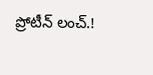ప్రోటీన్ లంచ్.!